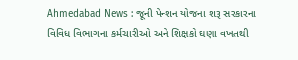Ahmedabad News : જૂની પેન્શન યોજના શરૂ સરકારના વિવિધ વિભાગના કર્મચારીઓ અને શિક્ષકો ઘણા વખતથી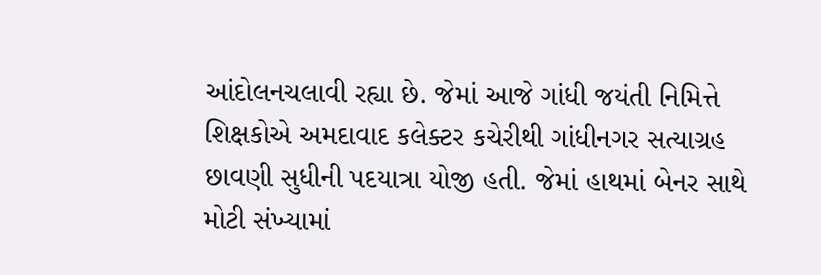આંદોલનચલાવી રહ્યા છે. જેમાં આજે ગાંધી જયંતી નિમિત્તે શિક્ષકોએ અમદાવાદ કલેક્ટર કચેરીથી ગાંધીનગર સત્યાગ્રહ છાવણી સુધીની પદયાત્રા યોજી હતી. જેમાં હાથમાં બેનર સાથે મોટી સંખ્યામાં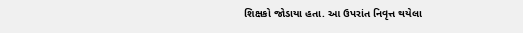શિક્ષકો જોડાયા હતા. આ ઉપરાંત નિવૃત્ત થયેલા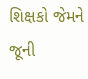શિક્ષકો જેમને જૂની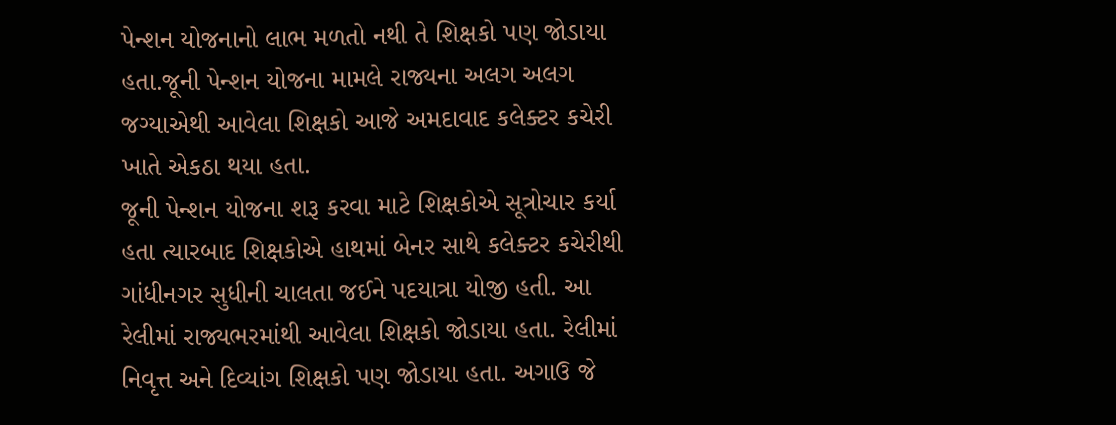પેન્શન યોજનાનો લાભ મળતો નથી તે શિક્ષકો પણ જોડાયા હતા.જૂની પેન્શન યોજના મામલે રાજ્યના અલગ અલગ જગ્યાએથી આવેલા શિક્ષકો આજે અમદાવાદ કલેક્ટર કચેરી ખાતે એકઠા થયા હતા.
જૂની પેન્શન યોજના શરૂ કરવા માટે શિક્ષકોએ સૂત્રોચાર કર્યા હતા ત્યારબાદ શિક્ષકોએ હાથમાં બેનર સાથે કલેક્ટર કચેરીથી ગાંધીનગર સુધીની ચાલતા જઈને પદયાત્રા યોજી હતી. આ રેલીમાં રાજ્યભરમાંથી આવેલા શિક્ષકો જોડાયા હતા. રેલીમાં નિવૃત્ત અને દિવ્યાંગ શિક્ષકો પણ જોડાયા હતા. અગાઉ જે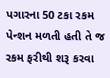પગારના 50 ટકા રકમ પેન્શન મળતી હતી તે જ રકમ ફરીથી શરૂ કરવા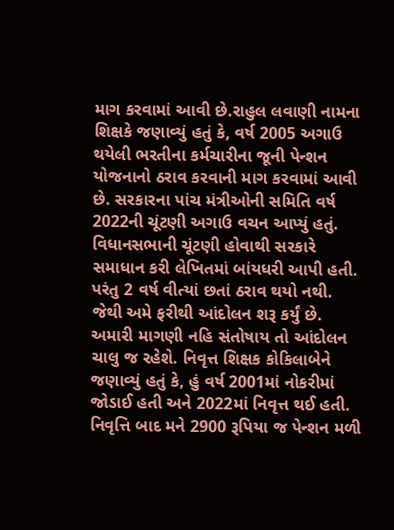માગ કરવામાં આવી છે.રાહુલ લવાણી નામના શિક્ષકે જણાવ્યું હતું કે, વર્ષ 2005 અગાઉ થયેલી ભરતીના કર્મચારીના જૂની પેન્શન યોજનાનો ઠરાવ કરવાની માગ કરવામાં આવી છે. સરકારના પાંચ મંત્રીઓની સમિતિ વર્ષ 2022ની ચૂંટણી અગાઉ વચન આપ્યું હતું.
વિધાનસભાની ચૂંટણી હોવાથી સરકારે સમાધાન કરી લેખિતમાં બાંયધરી આપી હતી. પરંતુ 2 વર્ષ વીત્યાં છતાં ઠરાવ થયો નથી. જેથી અમે ફરીથી આંદોલન શરૂ કર્યું છે. અમારી માગણી નહિ સંતોષાય તો આંદોલન ચાલુ જ રહેશે. નિવૃત્ત શિક્ષક કોકિલાબેને જણાવ્યું હતું કે, હું વર્ષ 2001માં નોકરીમાં જોડાઈ હતી અને 2022માં નિવૃત્ત થઈ હતી. નિવૃત્તિ બાદ મને 2900 રૂપિયા જ પેન્શન મળી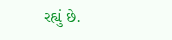રહ્યું છે.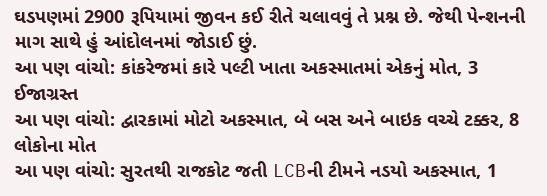ઘડપણમાં 2900 રૂપિયામાં જીવન કઈ રીતે ચલાવવું તે પ્રશ્ન છે. જેથી પેન્શનની માગ સાથે હું આંદોલનમાં જોડાઈ છું.
આ પણ વાંચો: કાંકરેજમાં કારે પલ્ટી ખાતા અકસ્માતમાં એકનું મોત, 3 ઈજાગ્રસ્ત
આ પણ વાંચો: દ્વારકામાં મોટો અકસ્માત, બે બસ અને બાઇક વચ્ચે ટક્કર, 8 લોકોના મોત
આ પણ વાંચો: સુરતથી રાજકોટ જતી LCBની ટીમને નડયો અકસ્માત, 1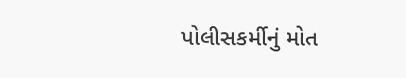પોલીસકર્મીનું મોત